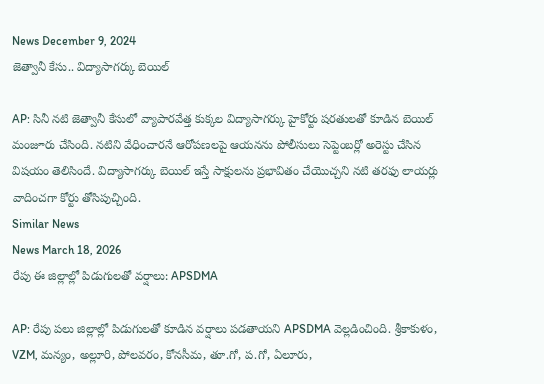News December 9, 2024
జెత్వానీ కేసు.. విద్యాసాగర్కు బెయిల్

AP: సినీ నటి జెత్వానీ కేసులో వ్యాపారవేత్త కుక్కల విద్యాసాగర్కు హైకోర్టు షరతులతో కూడిన బెయిల్ మంజూరు చేసింది. నటిని వేధించారనే ఆరోపణలపై ఆయనను పోలీసులు సెప్టెంబర్లో అరెస్టు చేసిన విషయం తెలిసిందే. విద్యాసాగర్కు బెయిల్ ఇస్తే సాక్షులను ప్రభావితం చేయొచ్చని నటి తరఫు లాయర్లు వాదించగా కోర్టు తోసిపుచ్చింది.
Similar News
News March 18, 2026
రేపు ఈ జిల్లాల్లో పిడుగులతో వర్షాలు: APSDMA

AP: రేపు పలు జిల్లాల్లో పిడుగులతో కూడిన వర్షాలు పడతాయని APSDMA వెల్లడించింది. శ్రీకాకుళం, VZM, మన్యం, అల్లూరి, పోలవరం, కోనసీమ, తూ.గో, ప.గో, ఏలూరు,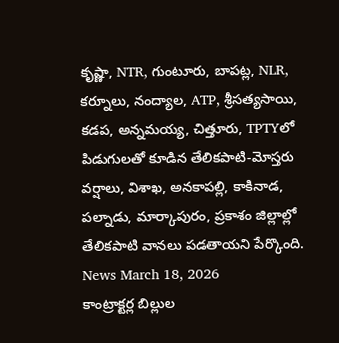కృష్ణా, NTR, గుంటూరు, బాపట్ల, NLR, కర్నూలు, నంద్యాల, ATP, శ్రీసత్యసాయి, కడప, అన్నమయ్య, చిత్తూరు, TPTYలో పిడుగులతో కూడిన తేలికపాటి-మోస్తరు వర్షాలు, విశాఖ, అనకాపల్లి, కాకినాడ, పల్నాడు, మార్కాపురం, ప్రకాశం జిల్లాల్లో తేలికపాటి వానలు పడతాయని పేర్కొంది.
News March 18, 2026
కాంట్రాక్టర్ల బిల్లుల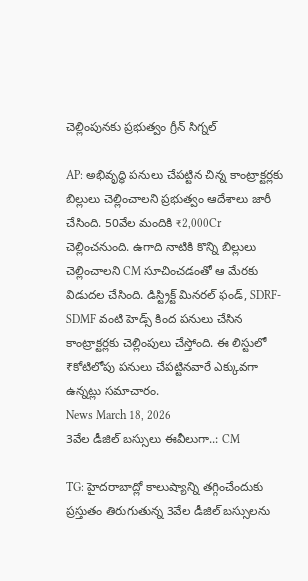చెల్లింపునకు ప్రభుత్వం గ్రీన్ సిగ్నల్

AP: అభివృద్ధి పనులు చేపట్టిన చిన్న కాంట్రాక్టర్లకు బిల్లులు చెల్లించాలని ప్రభుత్వం ఆదేశాలు జారీ చేసింది. 50వేల మందికి ₹2,000Cr చెల్లించనుంది. ఉగాది నాటికి కొన్ని బిల్లులు చెల్లించాలని CM సూచించడంతో ఆ మేరకు విడుదల చేసింది. డిస్ట్రిక్ట్ మినరల్ ఫండ్, SDRF-SDMF వంటి హెడ్స్ కింద పనులు చేసిన కాంట్రాక్టర్లకు చెల్లింపులు చేస్తోంది. ఈ లిస్టులో ₹కోటిలోపు పనులు చేపట్టినవారే ఎక్కువగా ఉన్నట్లు సమాచారం.
News March 18, 2026
3వేల డీజిల్ బస్సులు ఈవీలుగా..: CM

TG: హైదరాబాద్లో కాలుష్యాన్ని తగ్గించేందుకు ప్రస్తుతం తిరుగుతున్న 3వేల డీజిల్ బస్సులను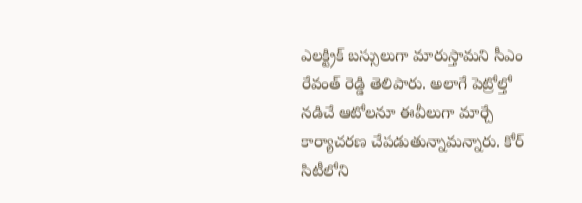ఎలక్ట్రిక్ బస్సులుగా మారుస్తామని సీఎం రేవంత్ రెడ్డి తెలిపారు. అలాగే పెట్రోల్తో నడిచే ఆటోలనూ ఈవీలుగా మార్చే కార్యాచరణ చేపడుతున్నామన్నారు. కోర్ సిటీలోని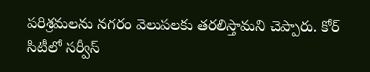పరిశ్రమలను నగరం వెలుపలకు తరలిస్తామని చెప్పారు. కోర్ సిటీలో సర్వీస్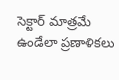సెక్టార్ మాత్రమే ఉండేలా ప్రణాళికలు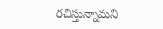రచిస్తున్నామని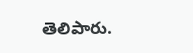తెలిపారు.